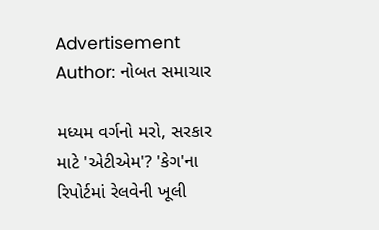Advertisement
Author: નોબત સમાચાર

મધ્યમ વર્ગનો મરો, સરકાર માટે 'એટીએમ'? 'કેગ'ના રિપોર્ટમાં રેલવેની ખૂલી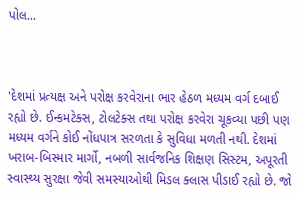પોલ...



'દેશમાં પ્રત્યક્ષ અને પરોક્ષ કરવેરાના ભાર હેઠળ મધ્યમ વર્ગ દબાઈ રહ્યો છે. ઈન્કમટેક્સ, ટોલટેક્સ તથા પરોક્ષ કરવેરા ચૂકવ્યા પછી પણ મધ્યમ વર્ગને કોઈ નોંધપાત્ર સરળતા કે સુવિધા મળતી નથી. દેશમાં ખરાબ-બિસ્માર માર્ગો, નબળી સાર્વજનિક શિક્ષણ સિસ્ટમ, અપૂરતી સ્વાસ્થ્ય સુરક્ષા જેવી સમસ્યાઓથી મિડલ ક્લાસ પીડાઈ રહ્યો છે. જો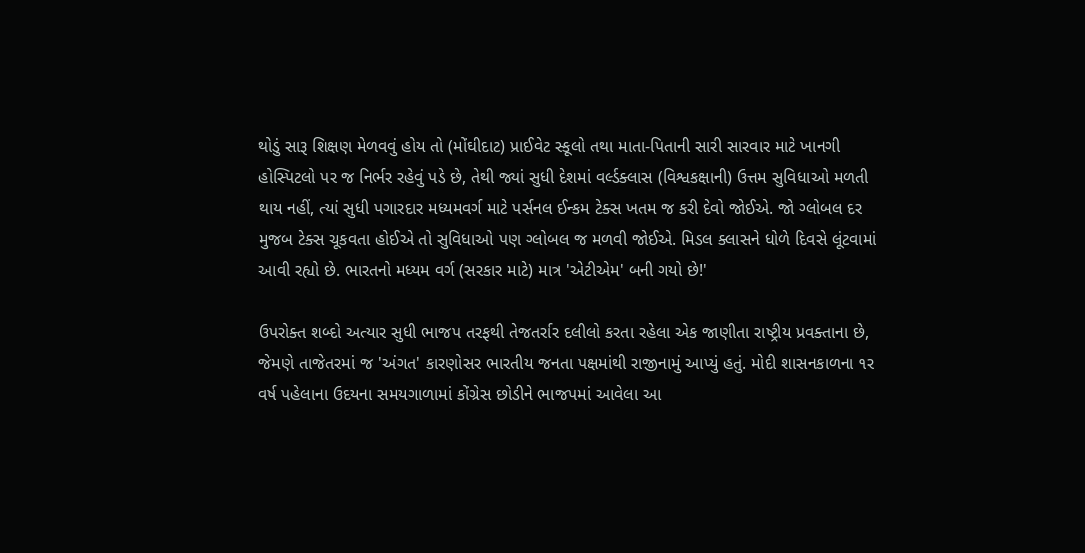થોડું સારૂ શિક્ષણ મેળવવું હોય તો (મોંઘીદાટ) પ્રાઈવેટ સ્કૂલો તથા માતા-પિતાની સારી સારવાર માટે ખાનગી હોસ્પિટલો પર જ નિર્ભર રહેવું પડે છે, તેથી જ્યાં સુધી દેશમાં વર્લ્ડક્લાસ (વિશ્વકક્ષાની) ઉત્તમ સુવિધાઓ મળતી થાય નહીં, ત્યાં સુધી પગારદાર મધ્યમવર્ગ માટે પર્સનલ ઈન્કમ ટેક્સ ખતમ જ કરી દેવો જોઈએ. જો ગ્લોબલ દર મુજબ ટેક્સ ચૂકવતા હોઈએ તો સુવિધાઓ પણ ગ્લોબલ જ મળવી જોઈએ. મિડલ ક્લાસને ધોળે દિવસે લૂંટવામાં આવી રહ્યો છે. ભારતનો મધ્યમ વર્ગ (સરકાર માટે) માત્ર 'એટીએમ' બની ગયો છે!'

ઉપરોક્ત શબ્દો અત્યાર સુધી ભાજપ તરફથી તેજતર્રાર દલીલો કરતા રહેલા એક જાણીતા રાષ્ટ્રીય પ્રવક્તાના છે, જેમણે તાજેતરમાં જ 'અંગત' કારણોસર ભારતીય જનતા પક્ષમાંથી રાજીનામું આપ્યું હતું. મોદી શાસનકાળના ૧ર વર્ષ પહેલાના ઉદયના સમયગાળામાં કોંગ્રેસ છોડીને ભાજપમાં આવેલા આ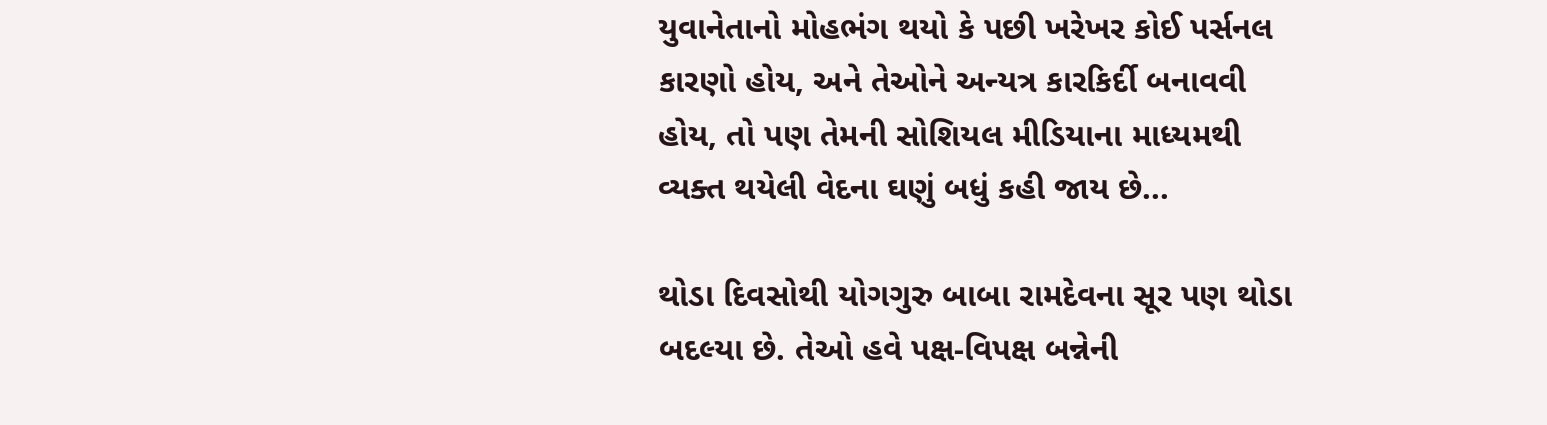યુવાનેતાનો મોહભંગ થયો કે પછી ખરેખર કોઈ પર્સનલ કારણો હોય, અને તેઓને અન્યત્ર કારકિર્દી બનાવવી હોય, તો પણ તેમની સોશિયલ મીડિયાના માધ્યમથી વ્યક્ત થયેલી વેદના ઘણું બધું કહી જાય છે...

થોડા દિવસોથી યોગગુરુ બાબા રામદેવના સૂર પણ થોડા બદલ્યા છે. તેઓ હવે પક્ષ-વિપક્ષ બન્નેની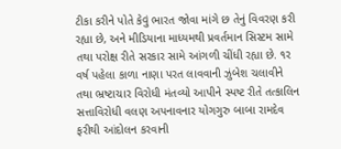ટીકા કરીને પોતે કેવું ભારત જોવા માંગે છ તેનું વિવરણ કરી રહ્યા છે, અને મીડિયાના માધ્યમથી પ્રવર્તમાન સિસ્ટમ સામે તથા પરોક્ષ રીતે સરકાર સામે આંગળી ચીંધી રહ્યા છે. ૧ર વર્ષ પહેલા કાળા નાણા પરત લાવવાની ઝુંબેશ ચલાવીને તથા ભ્રષ્ટાચાર વિરોધી મંતવ્યો આપીને સ્પષ્ટ રીતે તત્કાલિન સત્તાવિરોધી વલણ અપનાવનાર યોગગુરુ બાબા રામદેવ ફરીથી આંદોલન કરવાની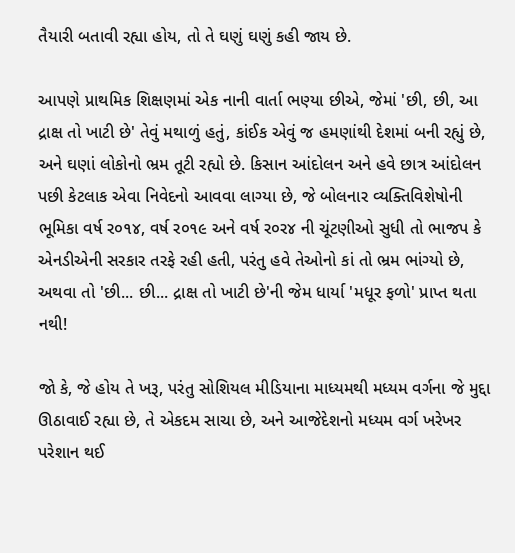તૈયારી બતાવી રહ્યા હોય, તો તે ઘણું ઘણું કહી જાય છે.

આપણે પ્રાથમિક શિક્ષણમાં એક નાની વાર્તા ભણ્યા છીએ, જેમાં 'છી, છી, આ દ્રાક્ષ તો ખાટી છે' તેવું મથાળું હતું, કાંઈક એવું જ હમણાંથી દેશમાં બની રહ્યું છે, અને ઘણાં લોકોનો ભ્રમ તૂટી રહ્યો છે. કિસાન આંદોલન અને હવે છાત્ર આંદોલન પછી કેટલાક એવા નિવેદનો આવવા લાગ્યા છે, જે બોલનાર વ્યક્તિવિશેષોની ભૂમિકા વર્ષ ર૦૧૪, વર્ષ ર૦૧૯ અને વર્ષ ર૦ર૪ ની ચૂંટણીઓ સુધી તો ભાજપ કે એનડીએની સરકાર તરફે રહી હતી, પરંતુ હવે તેઓનો કાં તો ભ્રમ ભાંગ્યો છે, અથવા તો 'છી... છી... દ્રાક્ષ તો ખાટી છે'ની જેમ ધાર્યા 'મધૂર ફળો' પ્રાપ્ત થતા નથી!

જો કે, જે હોય તે ખરૂ, પરંતુ સોશિયલ મીડિયાના માધ્યમથી મધ્યમ વર્ગના જે મુદ્દા ઊઠાવાઈ રહ્યા છે, તે એકદમ સાચા છે, અને આજેદેશનો મધ્યમ વર્ગ ખરેખર પરેશાન થઈ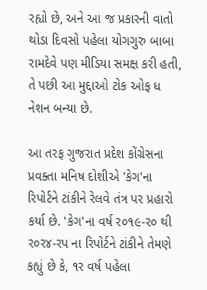રહ્યો છે, અને આ જ પ્રકારની વાતો થોડા દિવસો પહેલા યોગગુરુ બાબા રામદેવે પણ મીડિયા સમક્ષ કરી હતી, તે પછી આ મુદ્દાઓ ટોક ઓફ ધ નેશન બન્યા છે.

આ તરફ ગુજરાત પ્રદેશ કોંગ્રેસના પ્રવક્તા મનિષ દોશીએ 'કેગ'ના રિપોર્ટને ટાંકીને રેલવે તંત્ર પર પ્રહારો કર્યા છે. 'કેગ'ના વર્ષ ર૦૧૯-ર૦ થી ર૦ર૪-રપ ના રિપોર્ટને ટાંકીને તેમણે કહ્યું છે કે, ૧ર વર્ષ પહેલા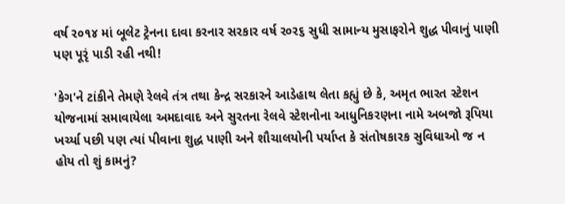વર્ષ ર૦૧૪ માં બૂલેટ ટ્રેનના દાવા કરનાર સરકાર વર્ષ ર૦ર૬ સુધી સામાન્ય મુસાફરોને શુદ્ધ પીવાનું પાણી પણ પૂરૃં પાડી રહી નથી!

'કેગ'ને ટાંકીને તેમણે રેલવે તંત્ર તથા કેન્દ્ર સરકારને આડેહાથ લેતા કહ્યું છે કે, અમૃત ભારત સ્ટેશન યોજનામાં સમાવાયેલા અમદાવાદ અને સુરતના રેલવે સ્ટેશનોના આધુનિકરણના નામે અબજો રૂપિયા ખર્ચ્યા પછી પણ ત્યાં પીવાના શુદ્ધ પાણી અને શૌચાલયોની પર્યાપ્ત કે સંતોષકારક સુવિધાઓ જ ન હોય તો શું કામનું?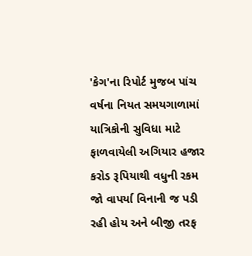'કેગ'ના રિપોર્ટ મુજબ પાંચ વર્ષના નિયત સમયગાળામાં યાત્રિકોની સુવિધા માટે ફાળવાયેલી અગિયાર હજાર કરોડ રૂપિયાથી વધુની રકમ જો વાપર્યા વિનાની જ પડી રહી હોય અને બીજી તરફ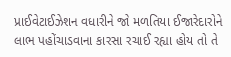પ્રાઈવેટાઈઝેશન વધારીને જો મળતિયા ઈજારેદારોને લાભ પહોંચાડવાના કારસા રચાઈ રહ્યા હોય તો તે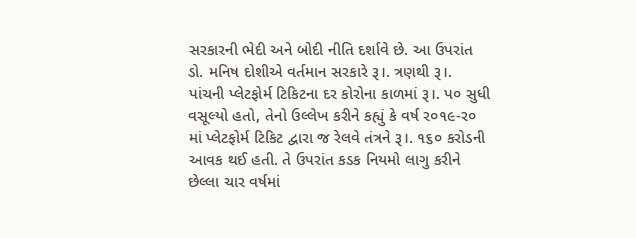સરકારની ભેદી અને બોદી નીતિ દર્શાવે છે. આ ઉપરાંત ડો. મનિષ દોશીએ વર્તમાન સરકારે રૂ।. ત્રણથી રૂ।. પાંચની પ્લેટફોર્મ ટિકિટના દર કોરોના કાળમાં રૂ।. પ૦ સુધી વસૂલ્યો હતો, તેનો ઉલ્લેખ કરીને કહ્યું કે વર્ષ ર૦૧૯-ર૦ માં પ્લેટફોર્મ ટિકિટ દ્વારા જ રેલવે તંત્રને રૂ।. ૧૬૦ કરોડની આવક થઈ હતી. તે ઉપરાંત કડક નિયમો લાગુ કરીને છેલ્લા ચાર વર્ષમાં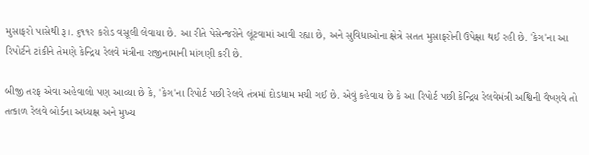મુસાફરો પાસેથી રૂ।. ૬૧૧ર કરોડ વસૂલી લેવાયા છે. આ રીતે પેસેન્જરોને લૂંટવામાં આવી રહ્યા છે, અને સુવિધાઓના ક્ષેત્રે સતત મુસાફરોની ઉપેક્ષા થઈ રહી છે. 'કેગ'ના આ રિપોર્ટને ટાંકીને તેમણે કેન્દ્રિય રેલવે મંત્રીના રાજીનામાની માંગણી કરી છે.

બીજી તરફ એવા અહેવાલો પણ આવ્યા છે કે, 'કેગ'ના રિપોર્ટ પછી રેલવે તંત્રમાં દોડધામ મચી ગઈ છે. એવું કહેવાય છે કે આ રિપોર્ટ પછી કેન્દ્રિય રેલવેમંત્રી અશ્વિની વૈષ્ણવે તો તત્કાળ રેલવે બોર્ડના અધ્યક્ષ અને મુખ્ય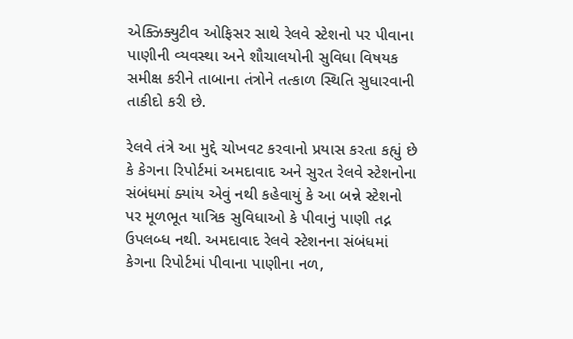એક્ઝિક્યુટીવ ઓફિસર સાથે રેલવે સ્ટેશનો પર પીવાના પાણીની વ્યવસ્થા અને શૌચાલયોની સુવિધા વિષયક સમીક્ષ કરીને તાબાના તંત્રોને તત્કાળ સ્થિતિ સુધારવાની તાકીદો કરી છે.

રેલવે તંત્રે આ મુદ્દે ચોખવટ કરવાનો પ્રયાસ કરતા કહ્યું છે કે કેગના રિપોર્ટમાં અમદાવાદ અને સુરત રેલવે સ્ટેશનોના સંબંધમાં ક્યાંય એવું નથી કહેવાયું કે આ બન્ને સ્ટેશનો પર મૂળભૂત યાત્રિક સુવિધાઓ કે પીવાનું પાણી તદ્ન ઉપલબ્ધ નથી. અમદાવાદ રેલવે સ્ટેશનના સંબંધમાં કેગના રિપોર્ટમાં પીવાના પાણીના નળ,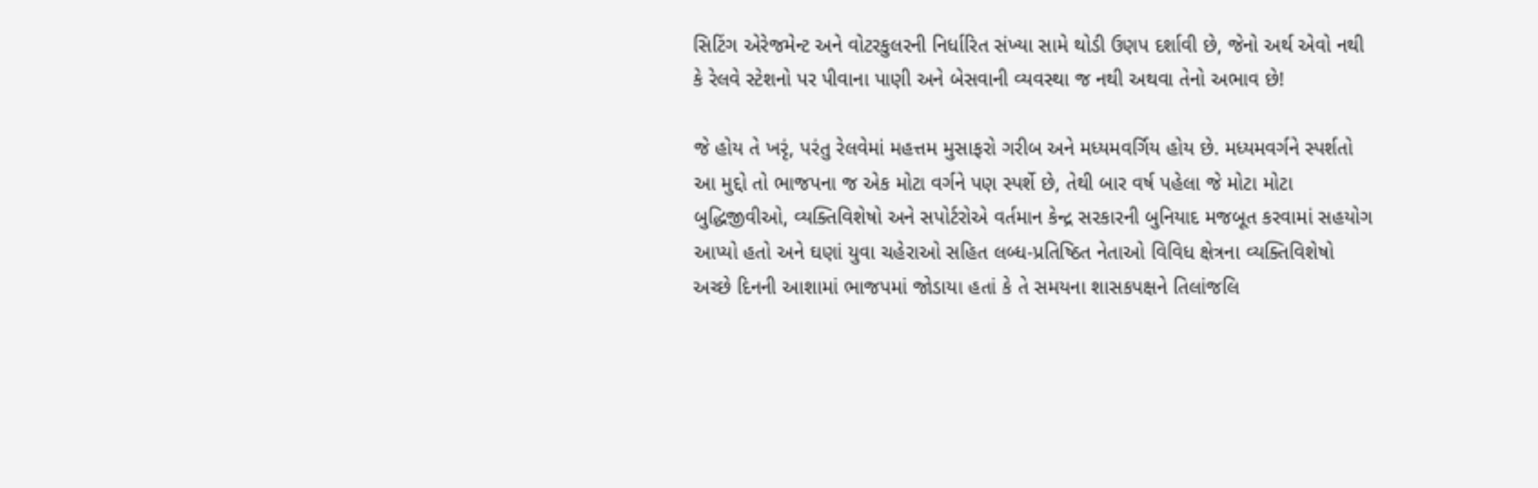સિટિંગ એરેજમેન્ટ અને વોટરકુલરની નિર્ધારિત સંખ્યા સામે થોડી ઉણપ દર્શાવી છે, જેનો અર્થ એવો નથી કે રેલવે સ્ટેશનો પર પીવાના પાણી અને બેસવાની વ્યવસ્થા જ નથી અથવા તેનો અભાવ છે!

જે હોય તે ખરૃં, પરંતુ રેલવેમાં મહત્તમ મુસાફરો ગરીબ અને મધ્યમવર્ગિય હોય છે. મધ્યમવર્ગને સ્પર્શતો આ મુદ્દો તો ભાજપના જ એક મોટા વર્ગને પણ સ્પર્શે છે, તેથી બાર વર્ષ પહેલા જે મોટા મોટા બુદ્ધિજીવીઓ, વ્યક્તિવિશેષો અને સપોર્ટરોએ વર્તમાન કેન્દ્ર સરકારની બુનિયાદ મજબૂત કરવામાં સહયોગ આપ્યો હતો અને ઘણાં યુવા ચહેરાઓ સહિત લબ્ધ-પ્રતિષ્ઠિત નેતાઓ વિવિધ ક્ષેત્રના વ્યક્તિવિશેષો અચ્છે દિનની આશામાં ભાજપમાં જોડાયા હતાં કે તે સમયના શાસકપક્ષને તિલાંજલિ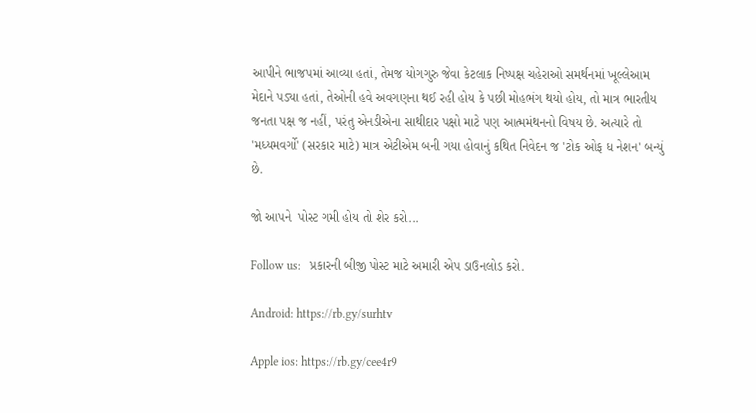આપીને ભાજપમાં આવ્યા હતાં, તેમજ યોગગુરુ જેવા કેટલાક નિષ્પક્ષ ચહેરાઓ સમર્થનમાં ખૂલ્લેઆમ મેદાને પડ્યા હતાં, તેઓની હવે અવગણના થઈ રહી હોય કે પછી મોહભંગ થયો હોય, તો માત્ર ભારતીય જનતા પક્ષ જ નહીં, પરંતુ એનડીએના સાથીદાર પક્ષો માટે પણ આત્મમંથનનો વિષય છે. અત્યારે તો 'મધ્યમવર્ગો' (સરકાર માટે) માત્ર એટીએમ બની ગયા હોવાનું કથિત નિવેદન જ 'ટોક ઓફ ધ નેશન' બન્યું છે.

જો આપને  પોસ્ટ ગમી હોય તો શેર કરો...

Follow us:   પ્રકારની બીજી પોસ્ટ માટે અમારી એપ ડાઉનલોડ કરો.

Android: https://rb.gy/surhtv

Apple ios: https://rb.gy/cee4r9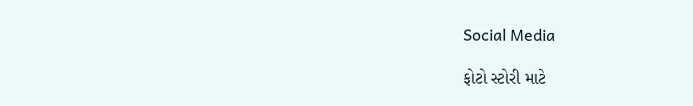Social Media

ફોટો સ્ટોરી માટે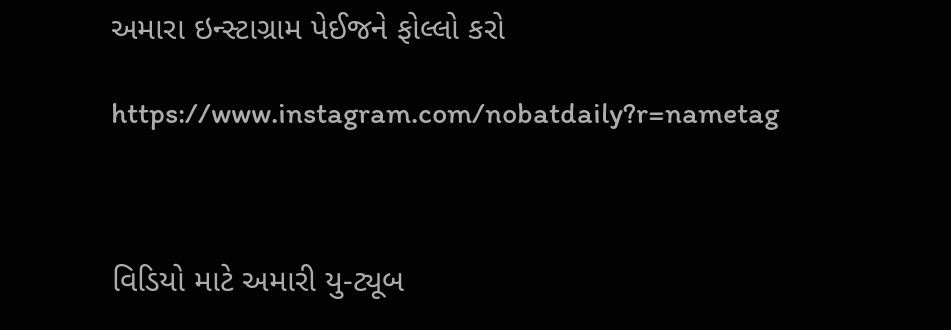અમારા ઇન્સ્ટાગ્રામ પેઈજને ફોલ્લો કરો

https://www.instagram.com/nobatdaily?r=nametag



વિડિયો માટે અમારી યુ-ટ્યૂબ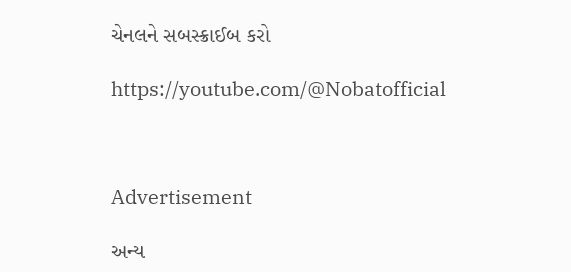ચેનલને સબસ્ક્રાઈબ કરો

https://youtube.com/@Nobatofficial



Advertisement

અન્ય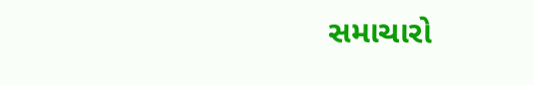સમાચારો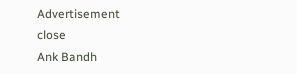Advertisement
close
Ank Bandh